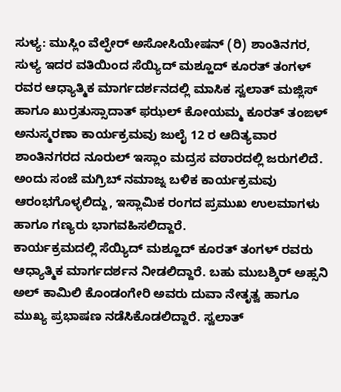ಸುಳ್ಯ: ಮುಸ್ಲಿಂ ವೆಲ್ಫೇರ್ ಅಸೋಸಿಯೇಷನ್ (ರಿ) ಶಾಂತಿನಗರ, ಸುಳ್ಯ ಇದರ ವತಿಯಿಂದ ಸೆಯ್ಯಿದ್ ಮಶ್ಹೂದ್ ಕೂರತ್ ತಂಗಳ್ ರವರ ಆಧ್ಯಾತ್ಮಿಕ ಮಾರ್ಗದರ್ಶನದಲ್ಲಿ ಮಾಸಿಕ ಸ್ವಲಾತ್ ಮಜ್ಲಿಸ್ ಹಾಗೂ ಖುರ್ರತುಸ್ಸಾದಾತ್ ಫಝಲ್ ಕೋಯಮ್ಮ ಕೂರತ್ ತಂಙಳ್ ಅನುಸ್ಮರಣಾ ಕಾರ್ಯಕ್ರಮವು ಜುಲೈ 12 ರ ಆದಿತ್ಯವಾರ ಶಾಂತಿನಗರದ ನೂರುಲ್ ಇಸ್ಲಾಂ ಮದ್ರಸ ವಠಾರದಲ್ಲಿ ಜರುಗಲಿದೆ.
ಅಂದು ಸಂಜೆ ಮಗ್ರಿಬ್ ನಮಾಜ್ನ ಬಳಿಕ ಕಾರ್ಯಕ್ರಮವು ಆರಂಭಗೊಳ್ಳಲಿದ್ದು, ಇಸ್ಲಾಮಿಕ ರಂಗದ ಪ್ರಮುಖ ಉಲಮಾಗಳು ಹಾಗೂ ಗಣ್ಯರು ಭಾಗವಹಿಸಲಿದ್ದಾರೆ.
ಕಾರ್ಯಕ್ರಮದಲ್ಲಿ ಸೆಯ್ಯಿದ್ ಮಶ್ಹೂದ್ ಕೂರತ್ ತಂಗಳ್ ರವರು ಆಧ್ಯಾತ್ಮಿಕ ಮಾರ್ಗದರ್ಶನ ನೀಡಲಿದ್ದಾರೆ. ಬಹು ಮುಬಶ್ಶಿರ್ ಅಹ್ಸನಿ ಅಲ್ ಕಾಮಿಲಿ ಕೊಂಡಂಗೇರಿ ಅವರು ದುವಾ ನೇತೃತ್ವ ಹಾಗೂ ಮುಖ್ಯ ಪ್ರಭಾಷಣ ನಡೆಸಿಕೊಡಲಿದ್ದಾರೆ. ಸ್ವಲಾತ್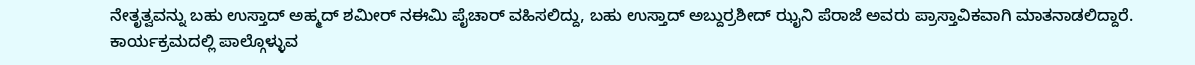ನೇತೃತ್ವವನ್ನು ಬಹು ಉಸ್ತಾದ್ ಅಹ್ಮದ್ ಶಮೀರ್ ನಈಮಿ ಪೈಚಾರ್ ವಹಿಸಲಿದ್ದು, ಬಹು ಉಸ್ತಾದ್ ಅಬ್ದುರ್ರಶೀದ್ ಝೖನಿ ಪೆರಾಜೆ ಅವರು ಪ್ರಾಸ್ತಾವಿಕವಾಗಿ ಮಾತನಾಡಲಿದ್ದಾರೆ.
ಕಾರ್ಯಕ್ರಮದಲ್ಲಿ ಪಾಲ್ಗೊಳ್ಳುವ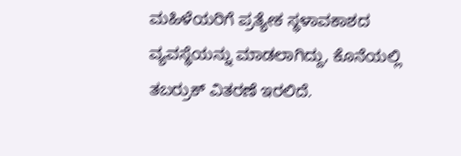ಮಹಿಳೆಯರಿಗೆ ಪ್ರತ್ಯೇಕ ಸ್ಥಳಾವಕಾಶದ ವ್ಯವಸ್ಥೆಯನ್ನು ಮಾಡಲಾಗಿದ್ದು, ಕೊನೆಯಲ್ಲಿ ತಬರ್ರುಕ್ ವಿತರಣೆ ಇರಲಿದೆ.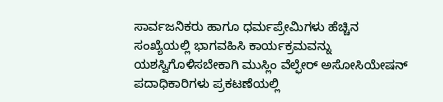ಸಾರ್ವಜನಿಕರು ಹಾಗೂ ಧರ್ಮಪ್ರೇಮಿಗಳು ಹೆಚ್ಚಿನ ಸಂಖ್ಯೆಯಲ್ಲಿ ಭಾಗವಹಿಸಿ ಕಾರ್ಯಕ್ರಮವನ್ನು ಯಶಸ್ವಿಗೊಳಿಸಬೇಕಾಗಿ ಮುಸ್ಲಿಂ ವೆಲ್ಫೇರ್ ಅಸೋಸಿಯೇಷನ್ ಪದಾಧಿಕಾರಿಗಳು ಪ್ರಕಟಣೆಯಲ್ಲಿ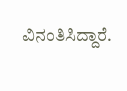ವಿನಂತಿಸಿದ್ದಾರೆ.